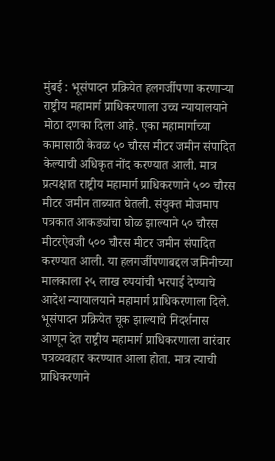मुंबई : भूसंपादन प्रक्रियेत हलगर्जीपणा करणाऱ्या राष्ट्रीय महामार्ग प्राधिकरणाला उच्च न्यायालयाने मोठा दणका दिला आहे. एका महामार्गाच्या कामासाठी केवळ ५० चौरस मीटर जमीन संपादित केल्याची अधिकृत नोंद करण्यात आली. मात्र प्रत्यक्षात राष्ट्रीय महामार्ग प्राधिकरणाने ५०० चौरस मीटर जमीन ताब्यात घेतली. संयुक्त मोजमाप पत्रकात आकड्यांचा घोळ झाल्याने ५० चौरस मीटरऐवजी ५०० चौरस मीटर जमीन संपादित करण्यात आली. या हलगर्जीपणाबद्दल जमिनीच्या मालकाला २५ लाख रुपयांची भरपाई देण्याचे आदेश न्यायालयाने महामार्ग प्राधिकरणाला दिले.
भूसंपादन प्रक्रियेत चूक झाल्याचे निदर्शनास आणून देत राष्ट्रीय महामार्ग प्राधिकरणाला वारंवार पत्रव्यवहार करण्यात आला होता. मात्र त्याची प्राधिकरणाने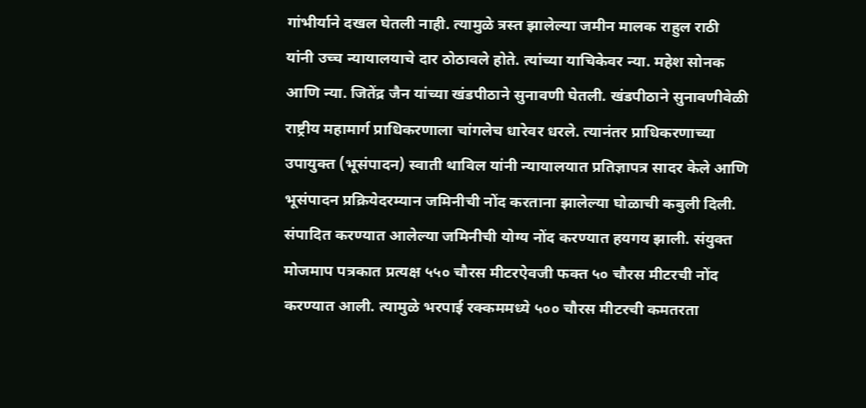गांभीर्याने दखल घेतली नाही. त्यामुळे त्रस्त झालेल्या जमीन मालक राहुल राठी यांनी उच्च न्यायालयाचे दार ठोठावले होते. त्यांच्या याचिकेवर न्या. महेश सोनक आणि न्या. जितेंद्र जैन यांच्या खंडपीठाने सुनावणी घेतली. खंडपीठाने सुनावणीवेळी राष्ट्रीय महामार्ग प्राधिकरणाला चांगलेच धारेवर धरले. त्यानंतर प्राधिकरणाच्या उपायुक्त (भूसंपादन) स्वाती थाविल यांनी न्यायालयात प्रतिज्ञापत्र सादर केले आणि भूसंपादन प्रक्रियेदरम्यान जमिनीची नोंद करताना झालेल्या घोळाची कबुली दिली. संपादित करण्यात आलेल्या जमिनीची योग्य नोंद करण्यात हयगय झाली. संयुक्त मोजमाप पत्रकात प्रत्यक्ष ५५० चौरस मीटरऐवजी फक्त ५० चौरस मीटरची नोंद करण्यात आली. त्यामुळे भरपाई रक्कममध्ये ५०० चौरस मीटरची कमतरता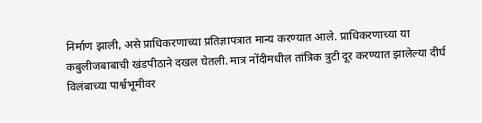निर्माण झाली, असे प्राधिकरणाच्या प्रतिज्ञापत्रात मान्य करण्यात आले. प्राधिकरणाच्या या कबुलीजबाबाची खंडपीठाने दखल घेतली. मात्र नोंदीमधील तांत्रिक त्रुटी दूर करण्यात झालेल्या दीर्घ विलंबाच्या पार्श्वभूमीवर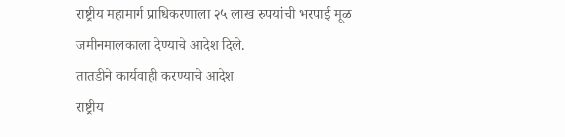राष्ट्रीय महामार्ग प्राधिकरणाला २५ लाख रुपयांची भरपाई मूळ जमीनमालकाला देण्याचे आदेश दिले.
तातडीने कार्यवाही करण्याचे आदेश
राष्ट्रीय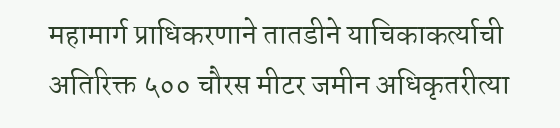महामार्ग प्राधिकरणाने तातडीने याचिकाकर्त्याची अतिरिक्त ५०० चौरस मीटर जमीन अधिकृतरीत्या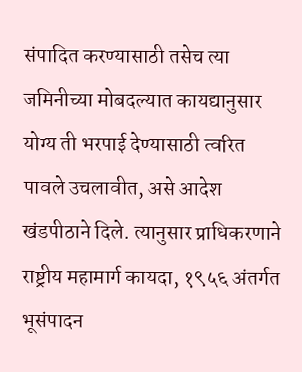संपादित करण्यासाठी तसेच त्या जमिनीच्या मोबदल्यात कायद्यानुसार योग्य ती भरपाई देण्यासाठी त्वरित पावले उचलावीत, असे आदेश खंडपीठाने दिले. त्यानुसार प्राधिकरणाने राष्ट्रीय महामार्ग कायदा, १९५६ अंतर्गत भूसंपादन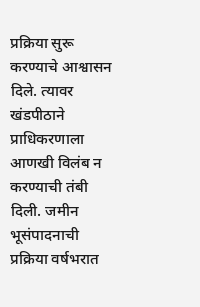प्रक्रिया सुरू करण्याचे आश्वासन दिले. त्यावर खंडपीठाने प्राधिकरणाला आणखी विलंब न करण्याची तंबी दिली. जमीन भूसंपादनाची प्रक्रिया वर्षभरात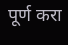पूर्ण करा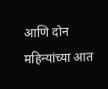आणि दोन महिन्यांच्या आत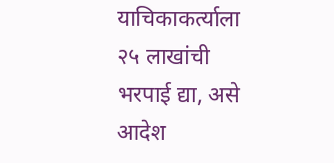याचिकाकर्त्याला २५ लाखांची भरपाई द्या, असे आदेश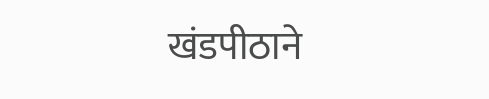खंडपीठाने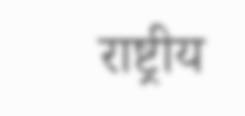राष्ट्रीय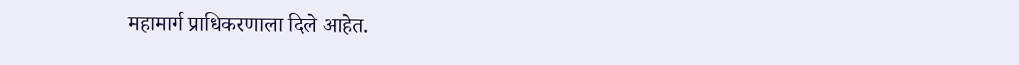महामार्ग प्राधिकरणाला दिले आहेत.